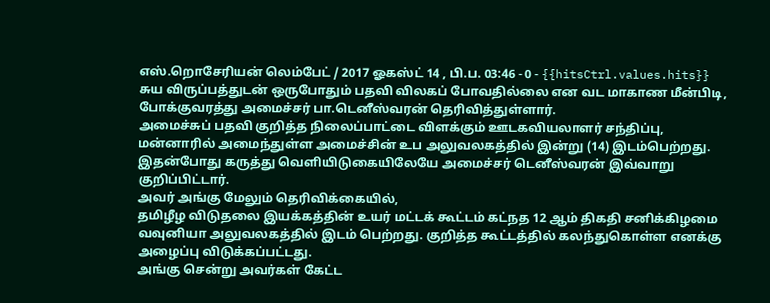எஸ்.றொசேரியன் லெம்பேட் / 2017 ஓகஸ்ட் 14 , பி.ப. 03:46 - 0 - {{hitsCtrl.values.hits}}
சுய விருப்பத்துடன் ஒருபோதும் பதவி விலகப் போவதில்லை என வட மாகாண மீன்பிடி, போக்குவரத்து அமைச்சர் பா.டெனீஸ்வரன் தெரிவித்துள்ளார்.
அமைச்சுப் பதவி குறித்த நிலைப்பாட்டை விளக்கும் ஊடகவியலாளர் சந்திப்பு, மன்னாரில் அமைந்துள்ள அமைச்சின் உப அலுவலகத்தில் இன்று (14) இடம்பெற்றது.
இதன்போது கருத்து வெளியிடுகையிலேயே அமைச்சர் டெனீஸ்வரன் இவ்வாறு குறிப்பிட்டார்.
அவர் அங்கு மேலும் தெரிவிக்கையில்,
தமிழீழ விடுதலை இயக்கத்தின் உயர் மட்டக் கூட்டம் கட்நத 12 ஆம் திகதி சனிக்கிழமை வவுனியா அலுவலகத்தில் இடம் பெற்றது. குறித்த கூட்டத்தில் கலந்துகொள்ள எனக்கு அழைப்பு விடுக்கப்பட்டது.
அங்கு சென்று அவர்கள் கேட்ட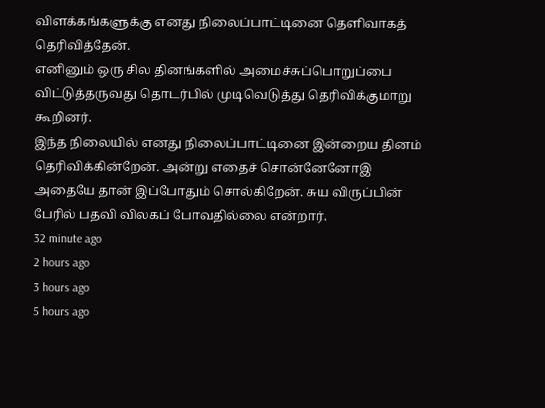விளக்கங்களுக்கு எனது நிலைப்பாட்டினை தெளிவாகத் தெரிவித்தேன்.
எனினும் ஒரு சில தினங்களில் அமைச்சுப்பொறுப்பை விட்டுத்தருவது தொடர்பில் முடிவெடுத்து தெரிவிக்குமாறு கூறினர்.
இந்த நிலையில் எனது நிலைப்பாட்டினை இன்றைய தினம் தெரிவிக்கின்றேன். அன்று எதைச் சொன்னேனோஇ அதையே தான் இப்போதும் சொல்கிறேன். சுய விருப்பின் பேரில் பதவி விலகப் போவதில்லை என்றார்.
32 minute ago
2 hours ago
3 hours ago
5 hours ago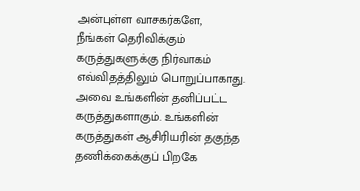அன்புள்ள வாசகர்களே,
நீங்கள் தெரிவிக்கும் கருத்துகளுக்கு நிர்வாகம் எவ்விதத்திலும் பொறுப்பாகாது. அவை உங்களின் தனிப்பட்ட கருத்துகளாகும். உங்களின் கருத்துகள் ஆசிரியரின் தகுந்த தணிக்கைக்குப் பிறகே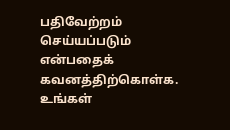பதிவேற்றம் செய்யப்படும் என்பதைக் கவனத்திற்கொள்க. உங்கள்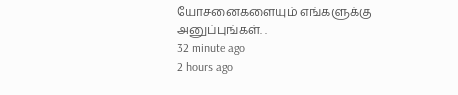யோசனைகளையும் எங்களுக்கு அனுப்புங்கள். .
32 minute ago
2 hours ago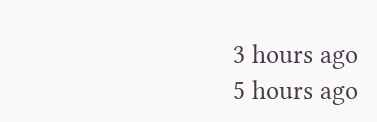3 hours ago
5 hours ago